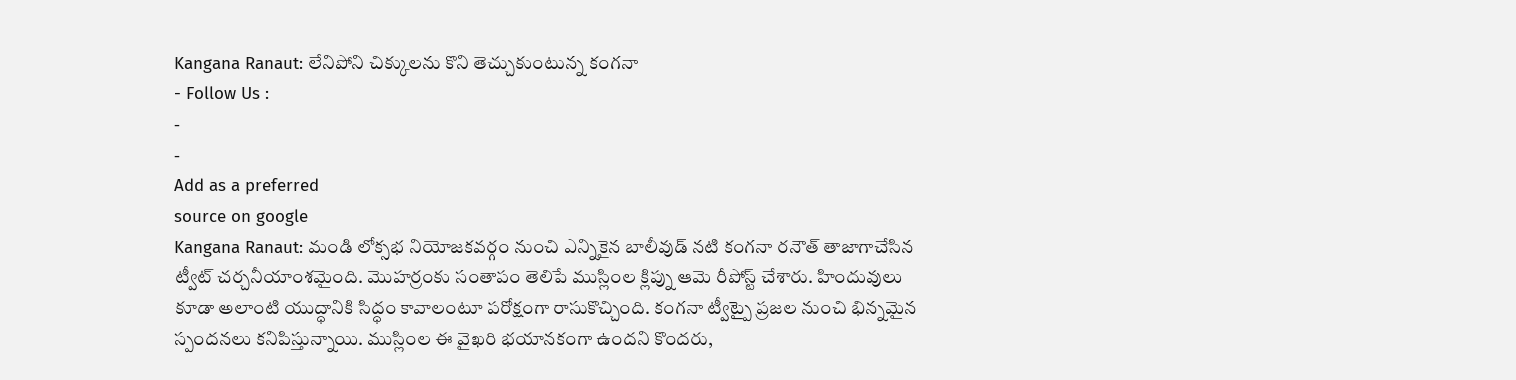Kangana Ranaut: లేనిపోని చిక్కులను కొని తెచ్చుకుంటున్న కంగనా
- Follow Us :
-
-
Add as a preferred
source on google
Kangana Ranaut: మండి లోక్సభ నియోజకవర్గం నుంచి ఎన్నికైన బాలీవుడ్ నటి కంగనా రనౌత్ తాజాగాచేసిన ట్వీట్ చర్చనీయాంశమైంది. మొహర్రంకు సంతాపం తెలిపే ముస్లింల క్లిప్ను ఆమె రీపోస్ట్ చేశారు. హిందువులు కూడా అలాంటి యుద్ధానికి సిద్ధం కావాలంటూ పరోక్షంగా రాసుకొచ్చింది. కంగనా ట్వీట్పై ప్రజల నుంచి భిన్నమైన స్పందనలు కనిపిస్తున్నాయి. ముస్లింల ఈ వైఖరి భయానకంగా ఉందని కొందరు,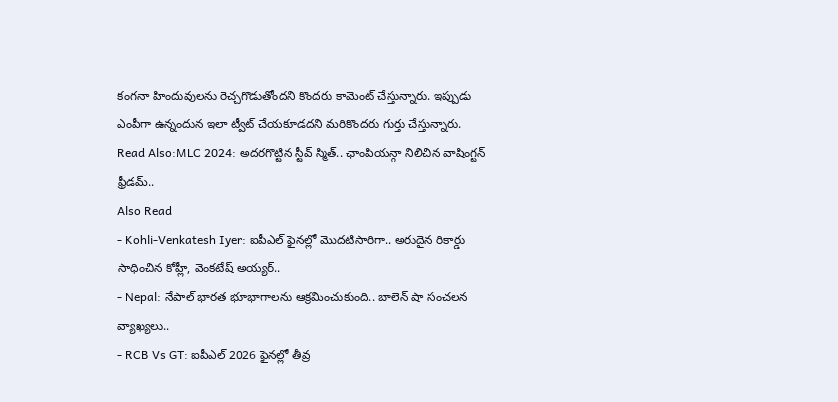కంగనా హిందువులను రెచ్చగొడుతోందని కొందరు కామెంట్ చేస్తున్నారు. ఇప్పుడు ఎంపీగా ఉన్నందున ఇలా ట్వీట్ చేయకూడదని మరికొందరు గుర్తు చేస్తున్నారు.
Read Also:MLC 2024: అదరగొట్టిన స్టీవ్ స్మిత్.. ఛాంపియన్గా నిలిచిన వాషింగ్టన్ ఫ్రీడమ్..
Also Read
- Kohli-Venkatesh Iyer: ఐపీఎల్ ఫైనల్లో మొదటిసారిగా.. అరుదైన రికార్డు సాధించిన కోహ్లీ, వెంకటేష్ అయ్యర్..
- Nepal: నేపాల్ భారత భూభాగాలను ఆక్రమించుకుంది.. బాలెన్ షా సంచలన వ్యాఖ్యలు..
- RCB Vs GT: ఐపీఎల్ 2026 ఫైనల్లో తీవ్ర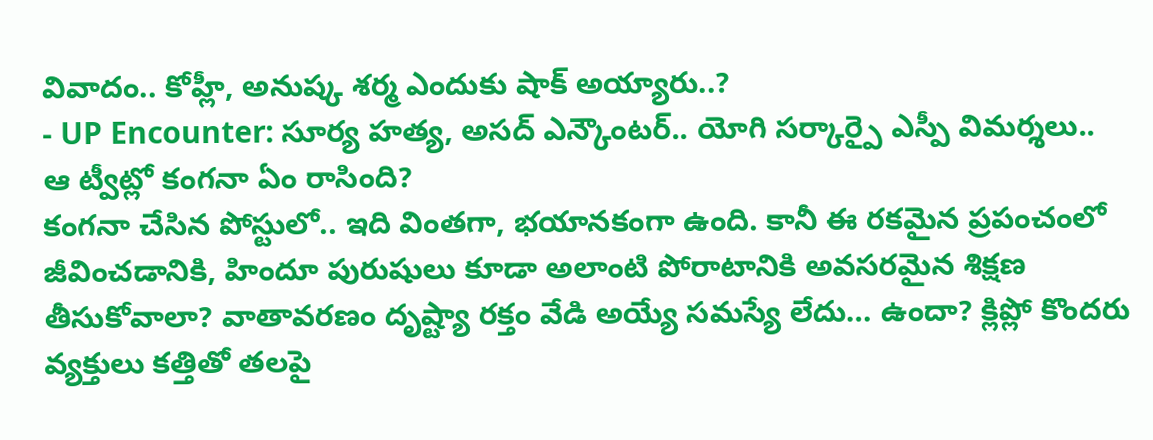వివాదం.. కోహ్లీ, అనుష్క శర్మ ఎందుకు షాక్ అయ్యారు..?
- UP Encounter: సూర్య హత్య, అసద్ ఎన్కౌంటర్.. యోగి సర్కార్పై ఎస్పీ విమర్శలు..
ఆ ట్వీట్లో కంగనా ఏం రాసింది?
కంగనా చేసిన పోస్టులో.. ఇది వింతగా, భయానకంగా ఉంది. కానీ ఈ రకమైన ప్రపంచంలో జీవించడానికి, హిందూ పురుషులు కూడా అలాంటి పోరాటానికి అవసరమైన శిక్షణ తీసుకోవాలా? వాతావరణం దృష్ట్యా రక్తం వేడి అయ్యే సమస్యే లేదు… ఉందా? క్లిప్లో కొందరు వ్యక్తులు కత్తితో తలపై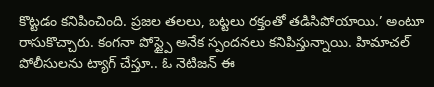కొట్టడం కనిపించింది. ప్రజల తలలు, బట్టలు రక్తంతో తడిసిపోయాయి.’ అంటూ రాసుకొచ్చారు. కంగనా పోస్ట్పై అనేక స్పందనలు కనిపిస్తున్నాయి. హిమాచల్ పోలీసులను ట్యాగ్ చేస్తూ.. ఓ నెటిజన్ ఈ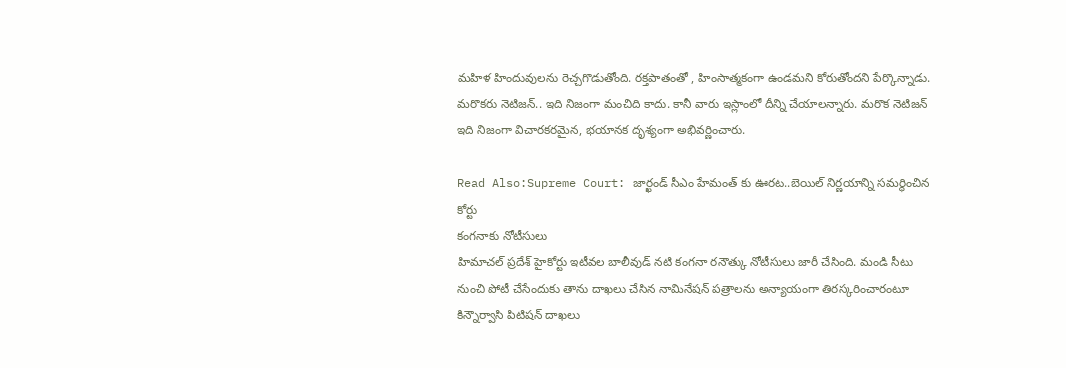మహిళ హిందువులను రెచ్చగొడుతోంది. రక్తపాతంతో , హింసాత్మకంగా ఉండమని కోరుతోందని పేర్కొన్నాడు. మరొకరు నెటిజన్.. ఇది నిజంగా మంచిది కాదు. కానీ వారు ఇస్లాంలో దీన్ని చేయాలన్నారు. మరొక నెటిజన్ ఇది నిజంగా విచారకరమైన, భయానక దృశ్యంగా అభివర్ణించారు.

Read Also:Supreme Court: జార్ఖండ్ సీఎం హేమంత్ కు ఊరట..బెయిల్ నిర్ణయాన్ని సమర్థించిన కోర్టు
కంగనాకు నోటీసులు
హిమాచల్ ప్రదేశ్ హైకోర్టు ఇటీవల బాలీవుడ్ నటి కంగనా రనౌత్కు నోటీసులు జారీ చేసింది. మండి సీటు నుంచి పోటీ చేసేందుకు తాను దాఖలు చేసిన నామినేషన్ పత్రాలను అన్యాయంగా తిరస్కరించారంటూ కిన్నౌర్వాసి పిటిషన్ దాఖలు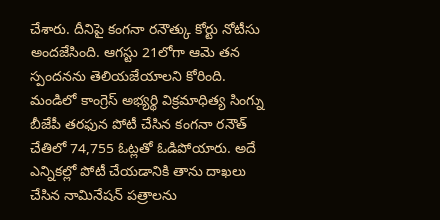చేశారు. దీనిపై కంగనా రనౌత్కు కోర్టు నోటీసు అందజేసింది. ఆగస్టు 21లోగా ఆమె తన స్పందనను తెలియజేయాలని కోరింది. మండిలో కాంగ్రెస్ అభ్యర్థి విక్రమాధిత్య సింగ్ను బీజేపీ తరఫున పోటీ చేసిన కంగనా రనౌత్ చేతిలో 74,755 ఓట్లతో ఓడిపోయారు. అదే ఎన్నికల్లో పోటీ చేయడానికి తాను దాఖలు చేసిన నామినేషన్ పత్రాలను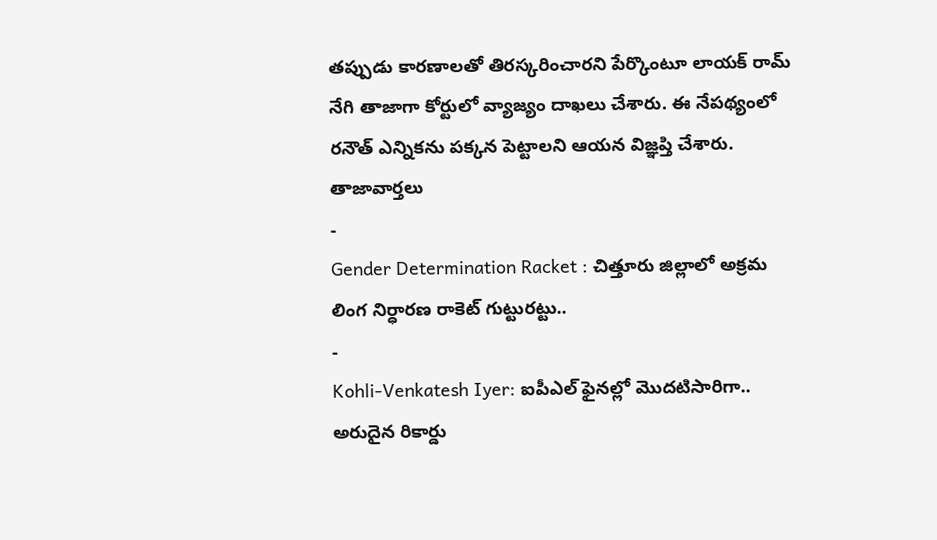తప్పుడు కారణాలతో తిరస్కరించారని పేర్కొంటూ లాయక్ రామ్ నేగి తాజాగా కోర్టులో వ్యాజ్యం దాఖలు చేశారు. ఈ నేపథ్యంలో రనౌత్ ఎన్నికను పక్కన పెట్టాలని ఆయన విజ్ఞప్తి చేశారు.
తాజావార్తలు
-
Gender Determination Racket : చిత్తూరు జిల్లాలో అక్రమ లింగ నిర్ధారణ రాకెట్ గుట్టురట్టు..
-
Kohli-Venkatesh Iyer: ఐపీఎల్ ఫైనల్లో మొదటిసారిగా.. అరుదైన రికార్డు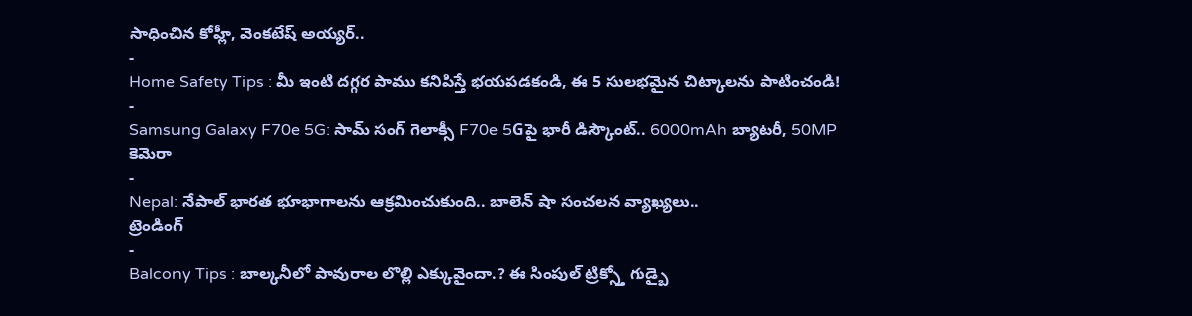సాధించిన కోహ్లీ, వెంకటేష్ అయ్యర్..
-
Home Safety Tips : మీ ఇంటి దగ్గర పాము కనిపిస్తే భయపడకండి, ఈ 5 సులభమైన చిట్కాలను పాటించండి!
-
Samsung Galaxy F70e 5G: సామ్ సంగ్ గెలాక్సీ F70e 5Gపై భారీ డిస్కౌంట్.. 6000mAh బ్యాటరీ, 50MP కెమెరా
-
Nepal: నేపాల్ భారత భూభాగాలను ఆక్రమించుకుంది.. బాలెన్ షా సంచలన వ్యాఖ్యలు..
ట్రెండింగ్
-
Balcony Tips : బాల్కనీలో పావురాల లొల్లి ఎక్కువైందా.? ఈ సింపుల్ ట్రిక్స్తో గుడ్బై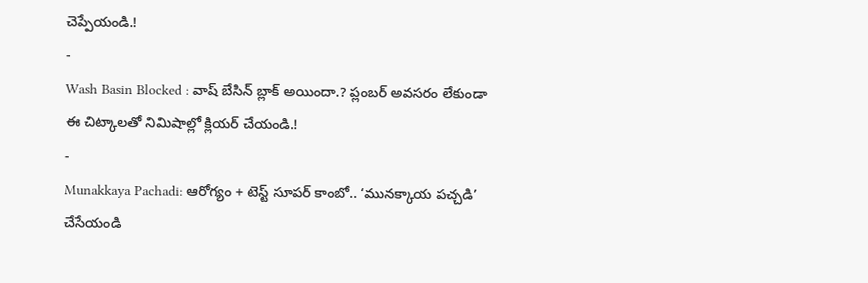చెప్పేయండి.!
-
Wash Basin Blocked : వాష్ బేసిన్ బ్లాక్ అయిందా.? ప్లంబర్ అవసరం లేకుండా ఈ చిట్కాలతో నిమిషాల్లో క్లియర్ చేయండి.!
-
Munakkaya Pachadi: ఆరోగ్యం + టెస్ట్ సూపర్ కాంబో.. ‘మునక్కాయ పచ్చడి’ చేసేయండి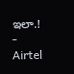ఇలా.!
-
Airtel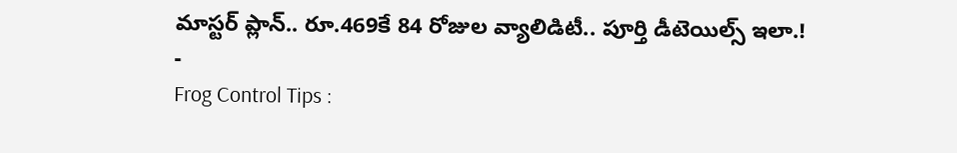మాస్టర్ ప్లాన్.. రూ.469కే 84 రోజుల వ్యాలిడిటీ.. పూర్తి డీటెయిల్స్ ఇలా.!
-
Frog Control Tips :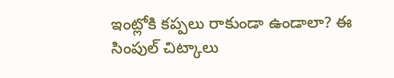ఇంట్లోకి కప్పలు రాకుండా ఉండాలా? ఈ సింపుల్ చిట్కాలు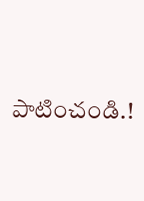పాటించండి.!